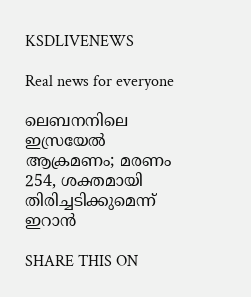KSDLIVENEWS

Real news for everyone

ലെബനനിലെ ഇസ്രയേൽ ആക്രമണം; മരണം 254, ശക്തമായി തിരിച്ചടിക്കുമെന്ന് ഇറാൻ

SHARE THIS ON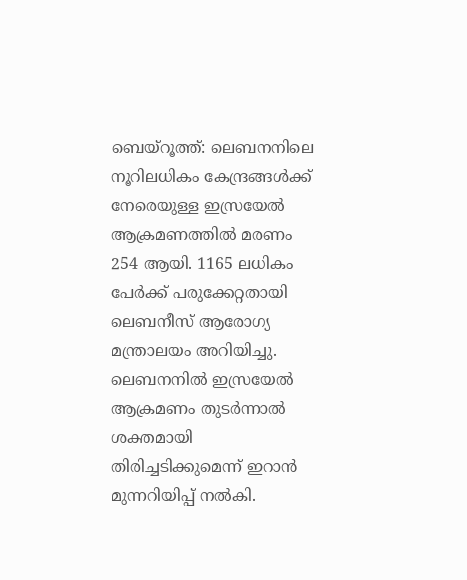ബെയ്റൂത്ത്: ലെബനനിലെ നൂറിലധികം കേന്ദ്രങ്ങൾക്ക് നേരെയുള്ള ഇസ്രയേൽ ആക്രമണത്തിൽ മരണം 254 ആയി. 1165 ലധികം പേർക്ക് പരുക്കേറ്റതായി ലെബനീസ് ആരോഗ്യ മന്ത്രാലയം അറിയിച്ചു. ലെബനനിൽ ഇസ്രയേൽ ആക്രമണം തുടർന്നാൽ ശക്തമായി തിരിച്ചടിക്കുമെന്ന് ഇറാൻ മുന്നറിയിപ്പ് നൽകി.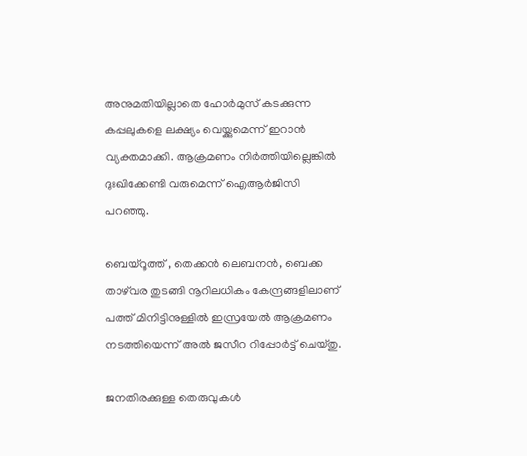അനുമതിയില്ലാതെ ഹോർമുസ് കടക്കുന്ന കപ്പലുകളെ ലക്ഷ്യം വെയ്ക്കുമെന്ന് ഇറാൻ വ്യക്തമാക്കി. ആക്രമണം നിർത്തിയില്ലെങ്കിൽ ദുഃഖിക്കേണ്ടി വരുമെന്ന് ഐആർജിസി പറഞ്ഞു.

ബെയ്റൂത്ത് , തെക്കൻ ലെബനൻ, ബെക്ക താഴ്‌വര തുടങ്ങി നൂറിലധികം കേന്ദ്രങ്ങളിലാണ് പത്ത് മിനിട്ടിനുള്ളിൽ ഇസ്രയേൽ ആക്രമണം നടത്തിയെന്ന് അൽ ജസീറ റിപ്പോർട്ട്‌ ചെയ്തു.

ജനതിരക്കുള്ള തെരുവുകൾ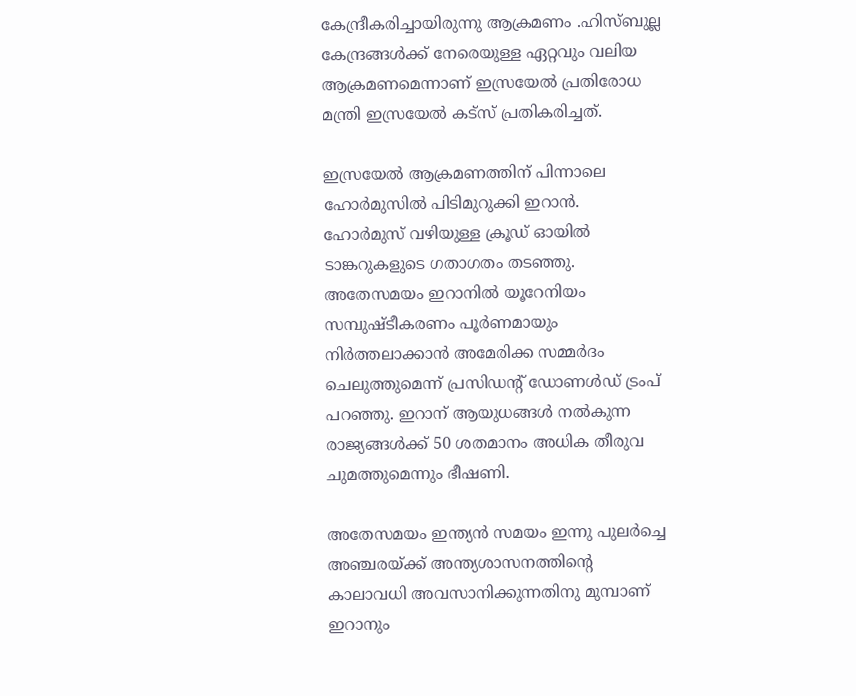കേന്ദ്രീകരിച്ചായിരുന്നു ആക്രമണം .ഹിസ്ബുല്ല കേന്ദ്രങ്ങൾക്ക് നേരെയുള്ള ഏറ്റവും വലിയ ആക്രമണമെന്നാണ് ഇസ്രയേൽ പ്രതിരോധ മന്ത്രി ഇസ്രയേൽ കട്സ് പ്രതികരിച്ചത്.

ഇസ്രയേൽ ആക്രമണത്തിന് പിന്നാലെ ഹോർമുസിൽ പിടിമുറുക്കി ഇറാൻ. ഹോർമുസ് വഴിയുള്ള ക്രൂഡ് ഓയിൽ ടാങ്കറുകളുടെ ഗതാഗതം തടഞ്ഞു. അതേസമയം ഇറാനിൽ യൂറേനിയം സമ്പുഷ്ടീകരണം പൂർണമായും നിർത്തലാക്കാൻ അമേരിക്ക സമ്മർദം ചെലുത്തുമെന്ന് പ്രസിഡന്റ് ഡോണൾഡ് ട്രംപ് പറഞ്ഞു. ഇറാന് ആയുധങ്ങൾ നൽകുന്ന രാജ്യങ്ങൾക്ക് 50 ശതമാനം അധിക തീരുവ ചുമത്തുമെന്നും ഭീഷണി.

അതേസമയം ഇന്ത്യൻ സമയം ഇന്നു പുലർച്ചെ അഞ്ചരയ്ക്ക് അന്ത്യശാസനത്തിന്റെ കാലാവധി അവസാനിക്കുന്നതിനു മുമ്പാണ് ഇറാനും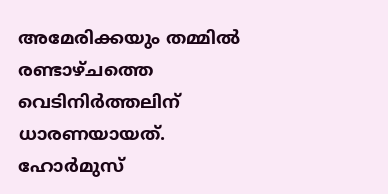അമേരിക്കയും തമ്മിൽ രണ്ടാഴ്ചത്തെ വെടിനിർത്തലിന് ധാരണയായത്. ഹോർമുസ്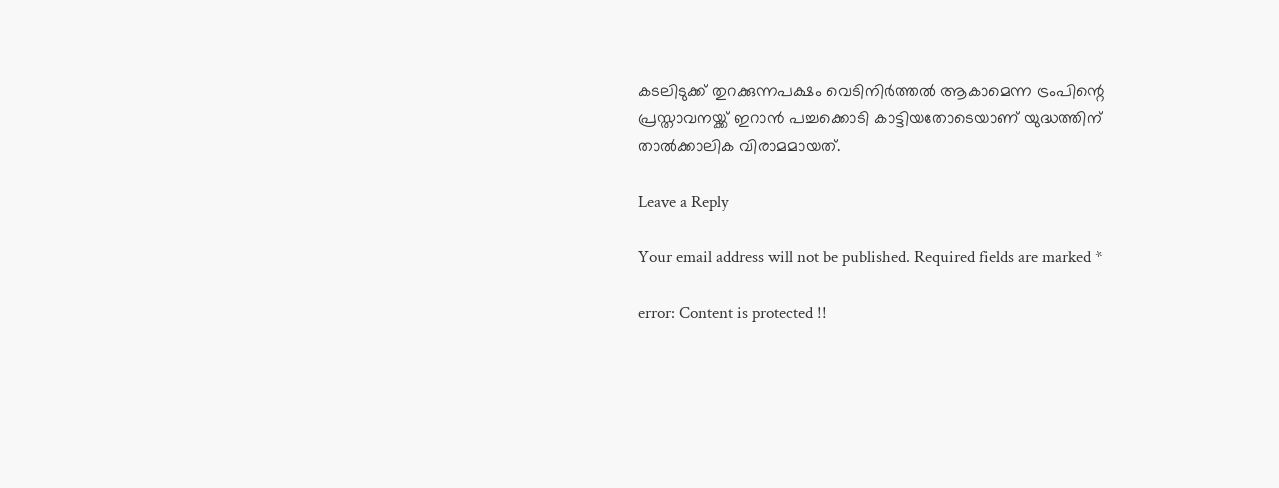കടലിടുക്ക് തുറക്കുന്നപക്ഷം വെടിനിർത്തൽ ആകാമെന്ന ട്രംപിന്റെ പ്രസ്താവനയ്ക്ക് ഇറാൻ പച്ചക്കൊടി കാട്ടിയതോടെയാണ് യുദ്ധത്തിന് താൽക്കാലിക വിരാമമായത്.

Leave a Reply

Your email address will not be published. Required fields are marked *

error: Content is protected !!